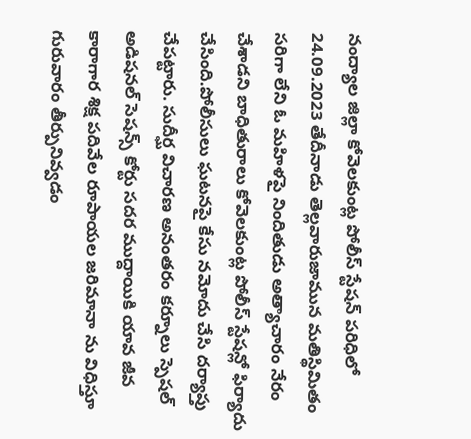నంద్యాల జిల్లా కోవెలకుంట్ల పోలీస్ స్టేషన్ పరిధిలో 24.09.2023 తేదీనాడు తెల్లవారుజామున మతిస్థిమితం సరిగా లేని ఓ మహిళపై నిందితుడు అత్యాచారం నేరం చేశాడని బాధితురాలు కోవెలకుంట్ల పోలీస్ స్టేషన్లో ఫిర్యాదు చేసింది.పోలీసులు ఘటనపై కేసు నమోదు చేసి దర్యాప్తు చేపట్టారు. సుదీర్ఘ విచారణ అనంతరం కర్నూలు స్పెషల్ అడిషనల్ సెషన్స్ కోర్టు సదర ముద్దాయికి యావ జీవ కారాగార శిక్ష పదివేల రూపాయల జరిమానా ను విధిస్తూ గురువారం తీర్పునివ్వడం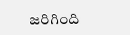జరిగింది